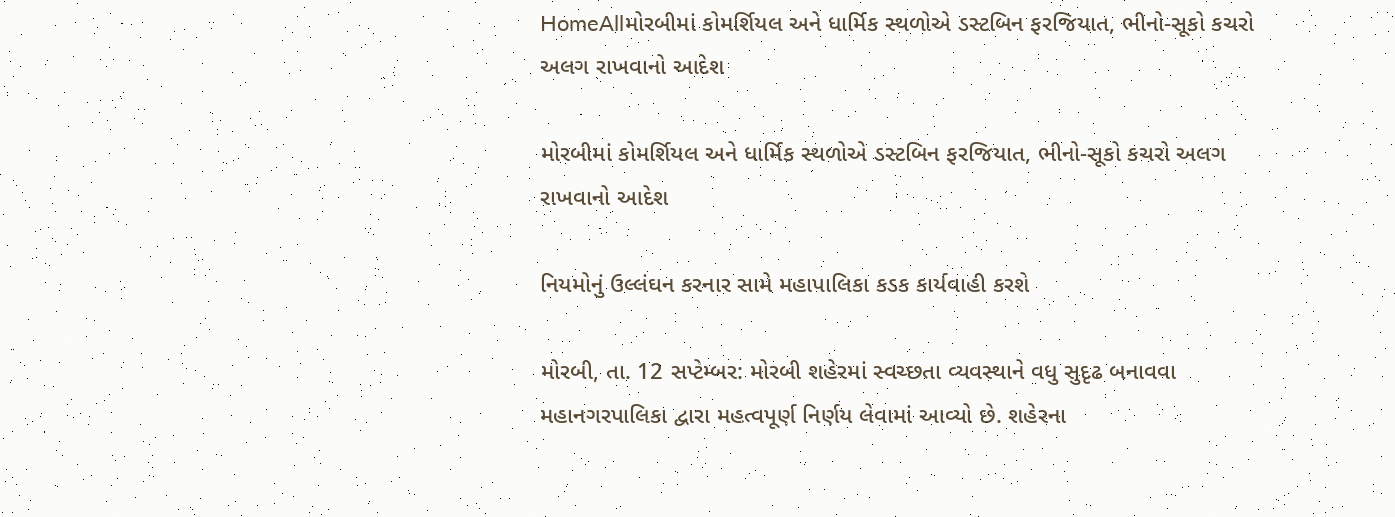HomeAllમોરબીમાં કોમર્શિયલ અને ધાર્મિક સ્થળોએ ડસ્ટબિન ફરજિયાત, ભીનો-સૂકો કચરો અલગ રાખવાનો આદેશ

મોરબીમાં કોમર્શિયલ અને ધાર્મિક સ્થળોએ ડસ્ટબિન ફરજિયાત, ભીનો-સૂકો કચરો અલગ રાખવાનો આદેશ

નિયમોનું ઉલ્લંઘન કરનાર સામે મહાપાલિકા કડક કાર્યવાહી કરશે

મોરબી, તા. 12 સપ્ટેમ્બર: મોરબી શહેરમાં સ્વચ્છતા વ્યવસ્થાને વધુ સુદૃઢ બનાવવા મહાનગરપાલિકા દ્વારા મહત્વપૂર્ણ નિર્ણય લેવામાં આવ્યો છે. શહેરના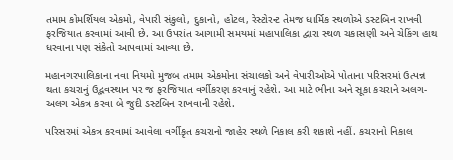તમામ કોમર્શિયલ એકમો, વેપારી સંકુલો, દુકાનો, હોટલ, રેસ્ટોરન્ટ તેમજ ધાર્મિક સ્થળોએ ડસ્ટબિન રાખવી ફરજિયાત કરવામાં આવી છે. આ ઉપરાંત આગામી સમયમાં મહાપાલિકા દ્વારા સ્થળ ચકાસણી અને ચેકિંગ હાથ ધરવાના પણ સંકેતો આપવામાં આવ્યા છે.

મહાનગરપાલિકાના નવા નિયમો મુજબ તમામ એકમોના સંચાલકો અને વેપારીઓએ પોતાના પરિસરમાં ઉત્પન્ન થતા કચરાનું ઉદ્ભવસ્થાન પર જ ફરજિયાત વર્ગીકરણ કરવાનું રહેશે. આ માટે ભીના અને સૂકા કચરાને અલગ-અલગ એકત્ર કરવા બે જુદી ડસ્ટબિન રાખવાની રહેશે.

પરિસરમાં એકત્ર કરવામાં આવેલા વર્ગીકૃત કચરાનો જાહેર સ્થળે નિકાલ કરી શકાશે નહીં. કચરાનો નિકાલ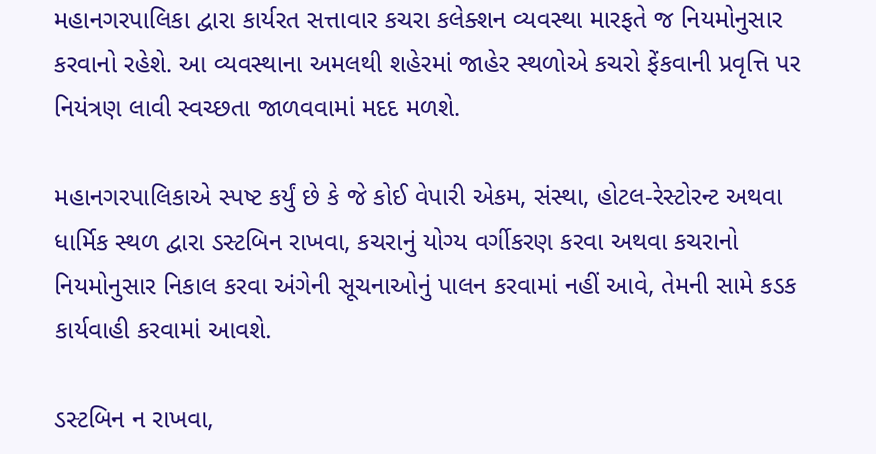મહાનગરપાલિકા દ્વારા કાર્યરત સત્તાવાર કચરા કલેક્શન વ્યવસ્થા મારફતે જ નિયમોનુસાર કરવાનો રહેશે. આ વ્યવસ્થાના અમલથી શહેરમાં જાહેર સ્થળોએ કચરો ફેંકવાની પ્રવૃત્તિ પર નિયંત્રણ લાવી સ્વચ્છતા જાળવવામાં મદદ મળશે.

મહાનગરપાલિકાએ સ્પષ્ટ કર્યું છે કે જે કોઈ વેપારી એકમ, સંસ્થા, હોટલ-રેસ્ટોરન્ટ અથવા ધાર્મિક સ્થળ દ્વારા ડસ્ટબિન રાખવા, કચરાનું યોગ્ય વર્ગીકરણ કરવા અથવા કચરાનો નિયમોનુસાર નિકાલ કરવા અંગેની સૂચનાઓનું પાલન કરવામાં નહીં આવે, તેમની સામે કડક કાર્યવાહી કરવામાં આવશે.

ડસ્ટબિન ન રાખવા,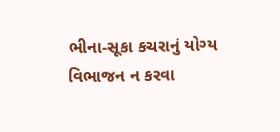ભીના-સૂકા કચરાનું યોગ્ય વિભાજન ન કરવા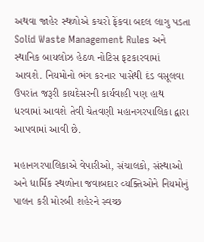અથવા જાહેર સ્થળોએ કચરો ફેંકવા બદલ લાગુ પડતા Solid Waste Management Rules અને સ્થાનિક બાયલોઝ હેઠળ નોટિસ ફટકારવામાં આવશે. નિયમોનો ભંગ કરનાર પાસેથી દંડ વસૂલવા ઉપરાંત જરૂરી કાયદેસરની કાર્યવાહી પણ હાથ ધરવામાં આવશે તેવી ચેતવણી મહાનગરપાલિકા દ્વારા આપવામાં આવી છે.

મહાનગરપાલિકાએ વેપારીઓ, સંચાલકો, સંસ્થાઓ અને ધાર્મિક સ્થળોના જવાબદાર વ્યક્તિઓને નિયમોનું પાલન કરી મોરબી શહેરને સ્વચ્છ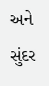અને સુંદર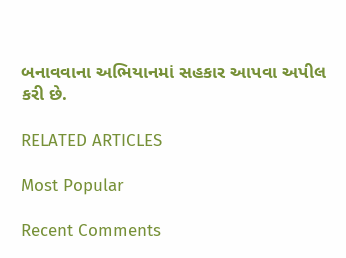બનાવવાના અભિયાનમાં સહકાર આપવા અપીલ કરી છે.

RELATED ARTICLES

Most Popular

Recent Comments